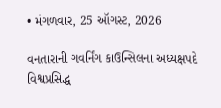• મંગળવાર, 25 ઑગસ્ટ, 2026

વનતારાની ગવર્નિંગ કાઉન્સિલના અધ્યક્ષપદે વિશ્વપ્રસિદ્ધ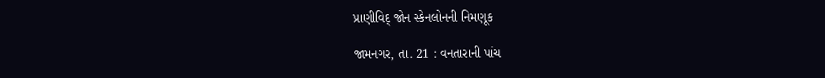પ્રાણીવિદ્ જોન સ્કેનલોનની નિમણૂક

જામનગર, તા. 21 : વનતારાની પાંચ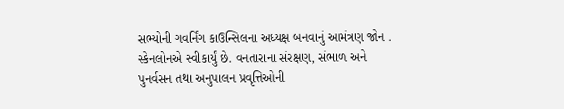સભ્યોની ગવર્નિંગ કાઉન્સિલના અધ્યક્ષ બનવાનું આમંત્રણ જોન . સ્કેનલોનએ સ્વીકાર્યું છે. વનતારાના સંરક્ષણ, સંભાળ અને પુનર્વસન તથા અનુપાલન પ્રવૃત્તિઓની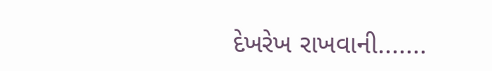દેખરેખ રાખવાની.......